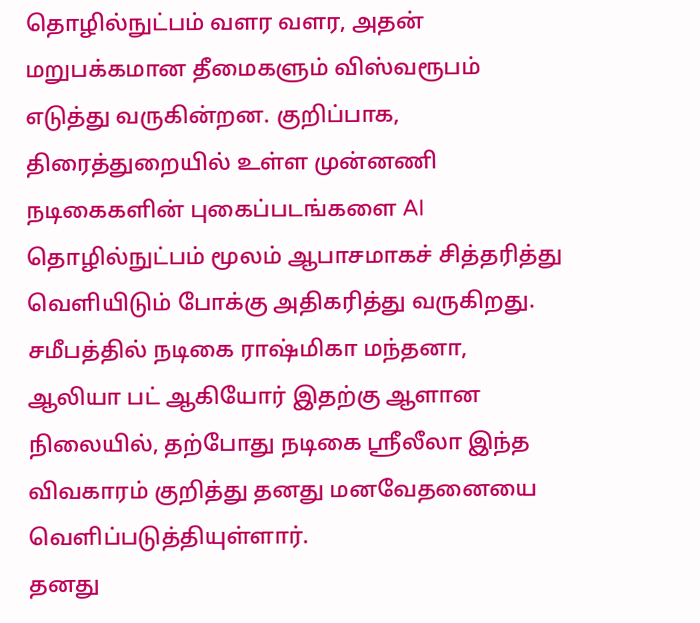தொழில்நுட்பம் வளர வளர, அதன் மறுபக்கமான தீமைகளும் விஸ்வரூபம் எடுத்து வருகின்றன. குறிப்பாக, திரைத்துறையில் உள்ள முன்னணி நடிகைகளின் புகைப்படங்களை AI தொழில்நுட்பம் மூலம் ஆபாசமாகச் சித்தரித்து வெளியிடும் போக்கு அதிகரித்து வருகிறது. சமீபத்தில் நடிகை ராஷ்மிகா மந்தனா, ஆலியா பட் ஆகியோர் இதற்கு ஆளான நிலையில், தற்போது நடிகை ஸ்ரீலீலா இந்த விவகாரம் குறித்து தனது மனவேதனையை வெளிப்படுத்தியுள்ளார்.
தனது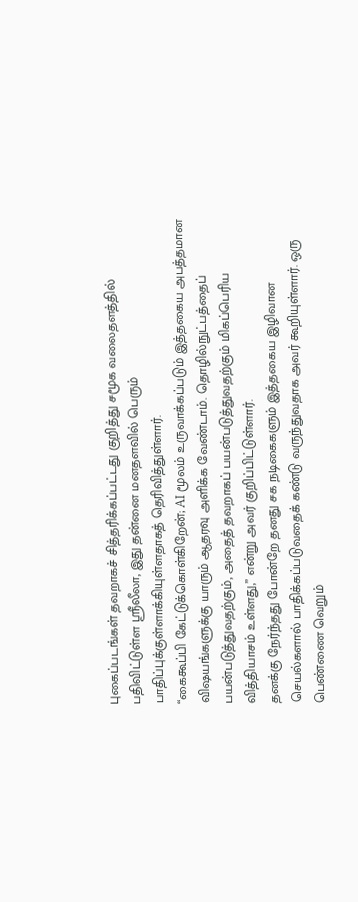புகைப்படங்கள் தவறாகச் சித்தரிக்கப்பட்டது குறித்து சமூக வலைதளத்தில் பதிவிட்டுள்ள ஸ்ரீலீலா, இது தன்னை மனதளவில் பெரும் பாதிப்புக்குள்ளாக்கியுள்ளதாகத் தெரிவித்துள்ளார்.
“கைகூப்பி கேட்டுக்கொள்கிறேன்; AI மூலம் உருவாக்கப்படும் இத்தகைய அபத்தமான விஷயங்களுக்கு யாரும் ஆதரவு அளிக்க வேண்டாம். தொழில்நுட்பத்தைப் பயன்படுத்துவதற்கும், அதைத் தவறாகப் பயன்படுத்துவதற்கும் மிகப்பெரிய வித்தியாசம் உள்ளது,” என்று அவர் குறிப்பிட்டுள்ளார்.
தனக்கு நேர்ந்தது போன்றே தனது சக நடிகைகளும் இத்தகைய இழிவான செயல்களால் பாதிக்கப்படுவதைக் கண்டு வருந்துவதாக அவர் கூறியுள்ளார். ஒரு பெண்ணை வெறும்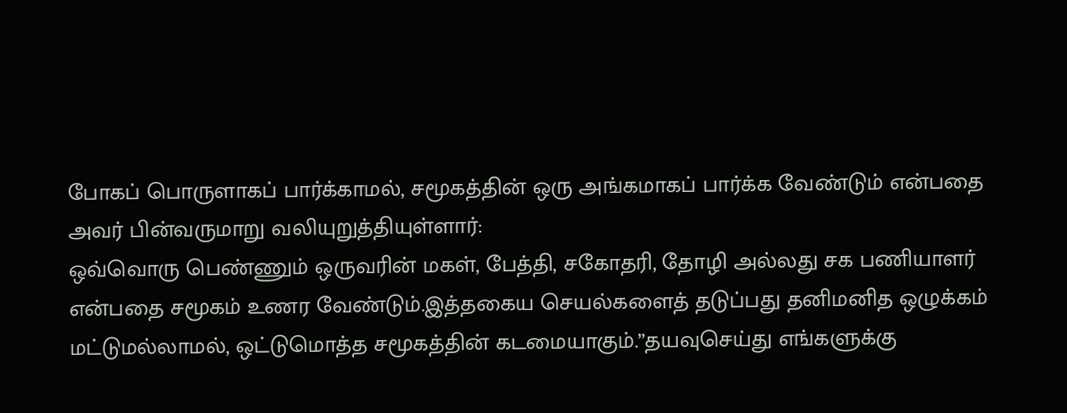போகப் பொருளாகப் பார்க்காமல், சமூகத்தின் ஒரு அங்கமாகப் பார்க்க வேண்டும் என்பதை அவர் பின்வருமாறு வலியுறுத்தியுள்ளார்:
ஒவ்வொரு பெண்ணும் ஒருவரின் மகள், பேத்தி, சகோதரி, தோழி அல்லது சக பணியாளர் என்பதை சமூகம் உணர வேண்டும்.இத்தகைய செயல்களைத் தடுப்பது தனிமனித ஒழுக்கம் மட்டுமல்லாமல், ஒட்டுமொத்த சமூகத்தின் கடமையாகும்.”தயவுசெய்து எங்களுக்கு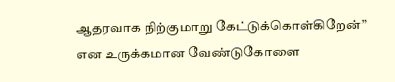ஆதரவாக நிற்குமாறு கேட்டுக்கொள்கிறேன்” என உருக்கமான வேண்டுகோளை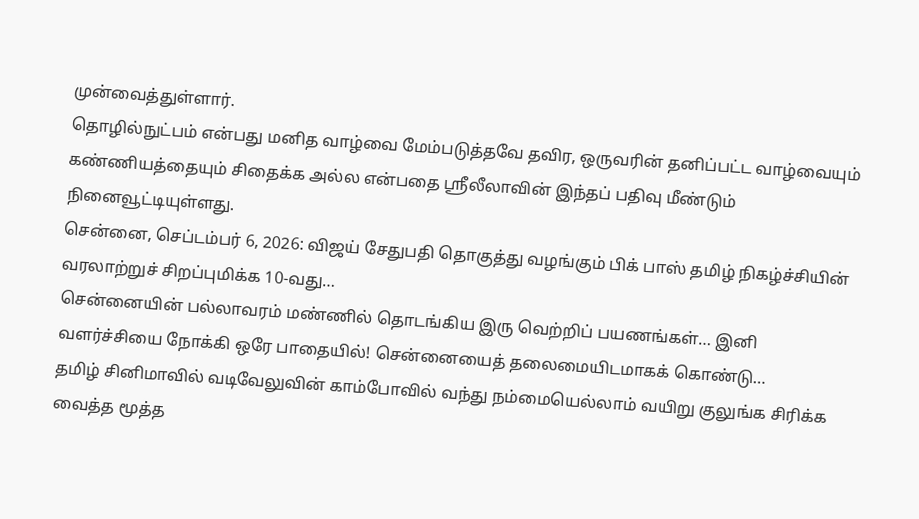முன்வைத்துள்ளார்.
தொழில்நுட்பம் என்பது மனித வாழ்வை மேம்படுத்தவே தவிர, ஒருவரின் தனிப்பட்ட வாழ்வையும் கண்ணியத்தையும் சிதைக்க அல்ல என்பதை ஸ்ரீலீலாவின் இந்தப் பதிவு மீண்டும் நினைவூட்டியுள்ளது.
சென்னை, செப்டம்பர் 6, 2026: விஜய் சேதுபதி தொகுத்து வழங்கும் பிக் பாஸ் தமிழ் நிகழ்ச்சியின் வரலாற்றுச் சிறப்புமிக்க 10-வது…
சென்னையின் பல்லாவரம் மண்ணில் தொடங்கிய இரு வெற்றிப் பயணங்கள்… இனி வளர்ச்சியை நோக்கி ஒரே பாதையில்! சென்னையைத் தலைமையிடமாகக் கொண்டு…
தமிழ் சினிமாவில் வடிவேலுவின் காம்போவில் வந்து நம்மையெல்லாம் வயிறு குலுங்க சிரிக்க வைத்த மூத்த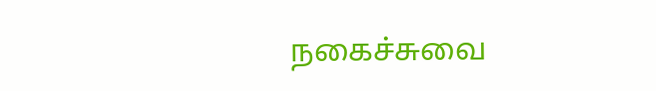நகைச்சுவை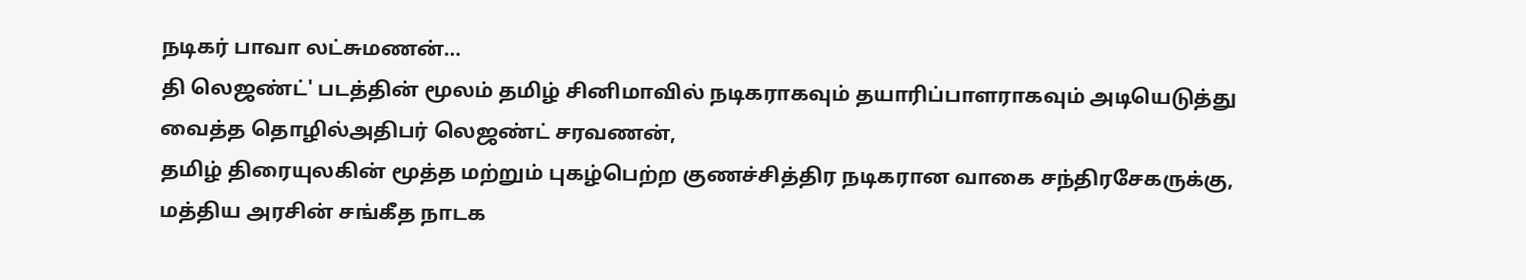நடிகர் பாவா லட்சுமணன்…
தி லெஜண்ட்' படத்தின் மூலம் தமிழ் சினிமாவில் நடிகராகவும் தயாரிப்பாளராகவும் அடியெடுத்து வைத்த தொழில்அதிபர் லெஜண்ட் சரவணன்,
தமிழ் திரையுலகின் மூத்த மற்றும் புகழ்பெற்ற குணச்சித்திர நடிகரான வாகை சந்திரசேகருக்கு, மத்திய அரசின் சங்கீத நாடக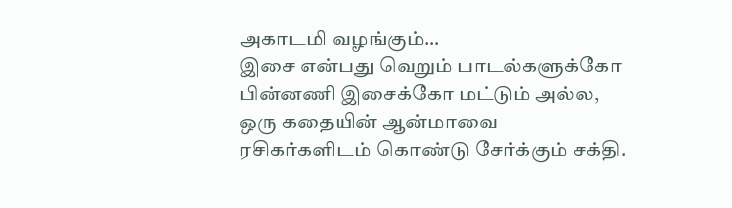அகாடமி வழங்கும்…
இசை என்பது வெறும் பாடல்களுக்கோ பின்னணி இசைக்கோ மட்டும் அல்ல, ஒரு கதையின் ஆன்மாவை ரசிகர்களிடம் கொண்டு சேர்க்கும் சக்தி.